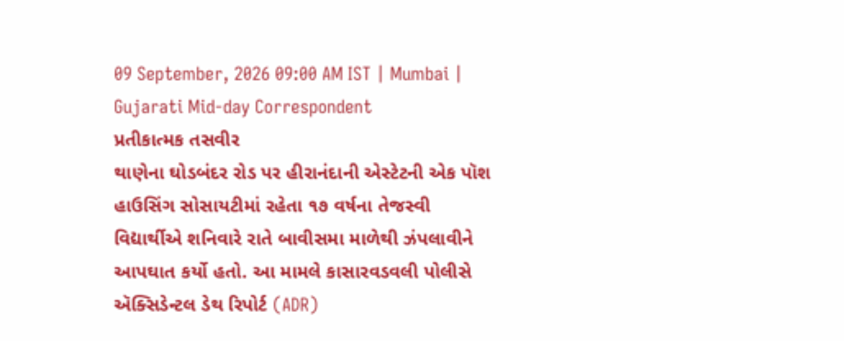09 September, 2026 09:00 AM IST | Mumbai | Gujarati Mid-day Correspondent
પ્રતીકાત્મક તસવીર
થાણેના ઘોડબંદર રોડ પર હીરાનંદાની એસ્ટેટની એક પૉશ હાઉસિંગ સોસાયટીમાં રહેતા ૧૭ વર્ષના તેજસ્વી વિદ્યાર્થીએ શનિવારે રાતે બાવીસમા માળેથી ઝંપલાવીને આપઘાત કર્યો હતો. આ મામલે કાસારવડવલી પોલીસે ઍક્સિડેન્ટલ ડેથ રિપોર્ટ (ADR)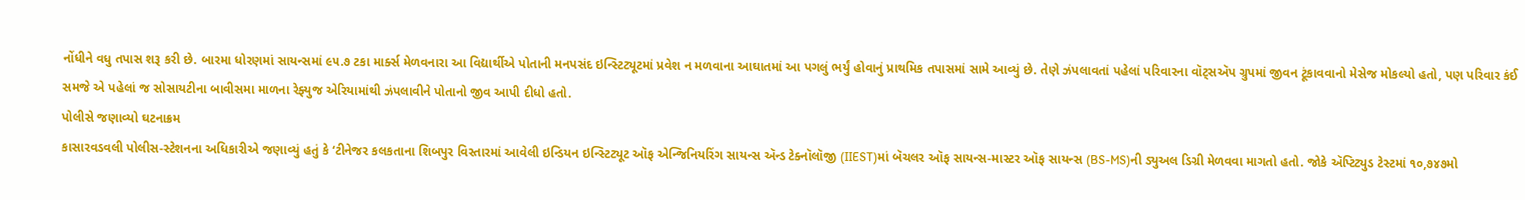નોંધીને વધુ તપાસ શરૂ કરી છે. બારમા ધોરણમાં સાયન્સમાં ૯૫.૭ ટકા માર્ક્સ મેળવનારા આ વિદ્યાર્થીએ પોતાની મનપસંદ ઇન્સ્ટિટ્યૂટમાં પ્રવેશ ન મળવાના આઘાતમાં આ પગલું ભર્યું હોવાનું પ્રાથમિક તપાસમાં સામે આવ્યું છે. તેણે ઝંપલાવતાં પહેલાં પરિવારના વૉટ્સઍપ ગ્રુપમાં જીવન ટૂંકાવવાનો મેસેજ મોકલ્યો હતો, પણ પરિવાર કંઈ સમજે એ પહેલાં જ સોસાયટીના બાવીસમા માળના રેફ્યુજ એરિયામાંથી ઝંપલાવીને પોતાનો જીવ આપી દીધો હતો.
પોલીસે જણાવ્યો ઘટનાક્રમ
કાસારવડવલી પોલીસ-સ્ટેશનના અધિકારીએ જણાવ્યું હતું કે ‘ટીનેજર કલકતાના શિબપુર વિસ્તારમાં આવેલી ઇન્ડિયન ઇન્સ્ટિટ્યૂટ ઑફ એન્જિનિયરિંગ સાયન્સ ઍન્ડ ટેક્નૉલૉજી (IIEST)માં બૅચલર ઑફ સાયન્સ-માસ્ટર ઑફ સાયન્સ (BS-MS)ની ડ્યુઅલ ડિગ્રી મેળવવા માગતો હતો. જોકે ઍપ્ટિટ્યુડ ટેસ્ટમાં ૧૦,૭૪૭મો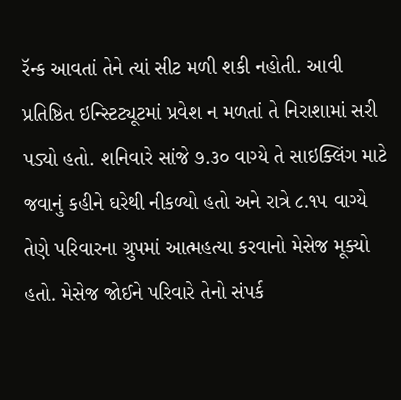રૅન્ક આવતાં તેને ત્યાં સીટ મળી શકી નહોતી. આવી પ્રતિષ્ઠિત ઇન્સ્ટિટ્યૂટમાં પ્રવેશ ન મળતાં તે નિરાશામાં સરી પડ્યો હતો. શનિવારે સાંજે ૭.૩૦ વાગ્યે તે સાઇક્લિંગ માટે જવાનું કહીને ઘરેથી નીકળ્યો હતો અને રાત્રે ૮.૧૫ વાગ્યે તેણે પરિવારના ગ્રુપમાં આત્મહત્યા કરવાનો મેસેજ મૂક્યો હતો. મેસેજ જોઈને પરિવારે તેનો સંપર્ક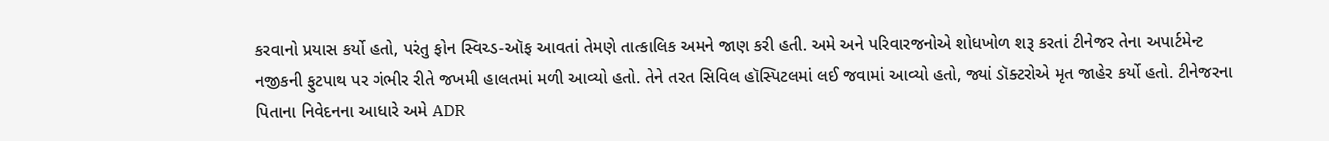કરવાનો પ્રયાસ કર્યો હતો, પરંતુ ફોન સ્વિચ્ડ-ઑફ આવતાં તેમણે તાત્કાલિક અમને જાણ કરી હતી. અમે અને પરિવારજનોએ શોધખોળ શરૂ કરતાં ટીનેજર તેના અપાર્ટમેન્ટ નજીકની ફુટપાથ પર ગંભીર રીતે જખમી હાલતમાં મળી આવ્યો હતો. તેને તરત સિવિલ હૉસ્પિટલમાં લઈ જવામાં આવ્યો હતો, જ્યાં ડૉક્ટરોએ મૃત જાહેર કર્યો હતો. ટીનેજરના પિતાના નિવેદનના આધારે અમે ADR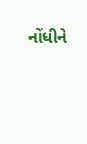નોંધીને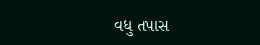વધુ તપાસ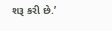શરૂ કરી છે.’